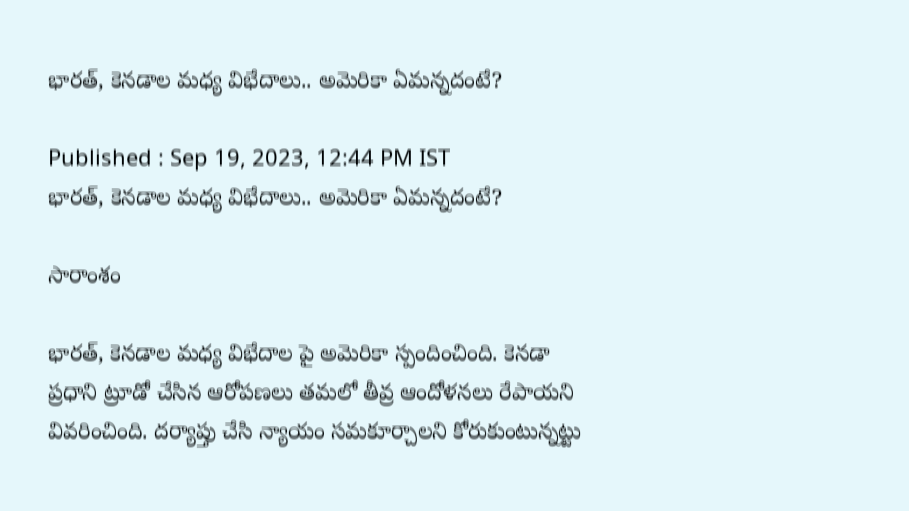భారత్, కెనడాల మధ్య విభేదాలు.. అమెరికా ఏమన్నదంటే?

Published : Sep 19, 2023, 12:44 PM IST
భారత్, కెనడాల మధ్య విభేదాలు.. అమెరికా ఏమన్నదంటే?

సారాంశం

భారత్, కెనడాల మధ్య విభేదాల పై అమెరికా స్పందించింది. కెనడా ప్రధాని ట్రూడో చేసిన ఆరోపణలు తమలో తీవ్ర ఆందోళనలు రేపాయని వివరించింది. దర్యాప్తు చేసి న్యాయం సమకూర్చాలని కోరుకుంటున్నట్టు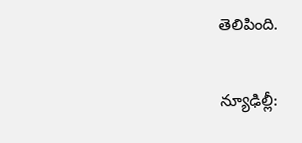తెలిపింది.

న్యూఢిల్లీ: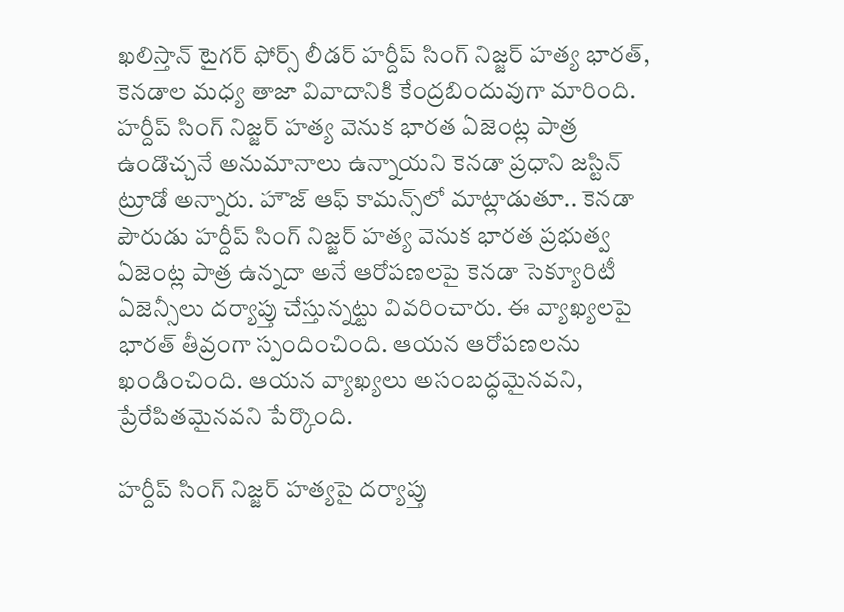ఖలిస్తాన్ టైగర్ ఫోర్స్ లీడర్ హర్దీప్ సింగ్ నిజ్జర్ హత్య భారత్, కెనడాల మధ్య తాజా వివాదానికి కేంద్రబిందువుగా మారింది. హర్దీప్ సింగ్ నిజ్జర్ హత్య వెనుక భారత ఏజెంట్ల పాత్ర ఉండొచ్చనే అనుమానాలు ఉన్నాయని కెనడా ప్రధాని జస్టిన్ ట్రూడో అన్నారు. హౌజ్ ఆఫ్ కామన్స్‌లో మాట్లాడుతూ.. కెనడా పౌరుడు హర్దీప్ సింగ్ నిజ్జర్ హత్య వెనుక భారత ప్రభుత్వ ఏజెంట్ల పాత్ర ఉన్నదా అనే ఆరోపణలపై కెనడా సెక్యూరిటీ ఏజెన్సీలు దర్యాప్తు చేస్తున్నట్టు వివరించారు. ఈ వ్యాఖ్యలపై భారత్ తీవ్రంగా స్పందించింది. ఆయన ఆరోపణలను ఖండించింది. ఆయన వ్యాఖ్యలు అసంబద్ధమైనవని, ప్రేరేపితమైనవని పేర్కొంది.

హర్దీప్ సింగ్ నిజ్జర్ హత్యపై దర్యాప్తు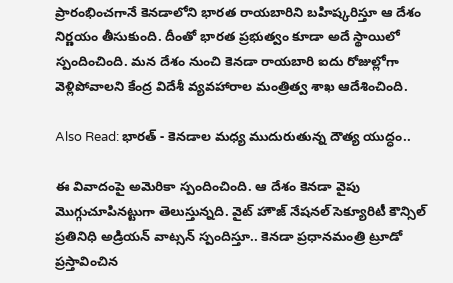ప్రారంభించగానే కెనడాలోని భారత రాయబారిని బహిష్కరిస్తూ ఆ దేశం నిర్ణయం తీసుకుంది. దీంతో భారత ప్రభుత్వం కూడా అదే స్థాయిలో స్పందించింది. మన దేశం నుంచి కెనడా రాయబారి ఐదు రోజుల్లోగా వెళ్లిపోవాలని కేంద్ర విదేశీ వ్యవహారాల మంత్రిత్వ శాఖ ఆదేశించింది.

Also Read: భారత్ - కెనడాల మధ్య ముదురుతున్న దౌత్య యుద్ధం..

ఈ వివాదంపై అమెరికా స్పందించింది. ఆ దేశం కెనడా వైపు మొగ్గుచూపినట్టుగా తెలుస్తున్నది. వైట్ హౌజ్ నేషనల్ సెక్యూరిటీ కౌన్సిల్ ప్రతినిధి అడ్రియన్ వాట్సన్ స్పందిస్తూ.. కెనడా ప్రధానమంత్రి ట్రూడో ప్రస్తావించిన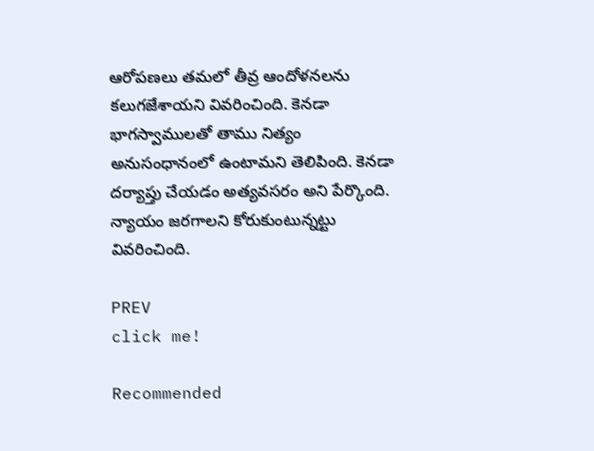ఆరోపణలు తమలో తీవ్ర ఆందోళనలను కలుగజేశాయని వివరించింది. కెనడా భాగస్వాములతో తాము నిత్యం అనుసంధానంలో ఉంటామని తెలిపింది. కెనడా దర్యాప్తు చేయడం అత్యవసరం అని పేర్కొంది. న్యాయం జరగాలని కోరుకుంటున్నట్టు వివరించింది.

PREV
click me!

Recommended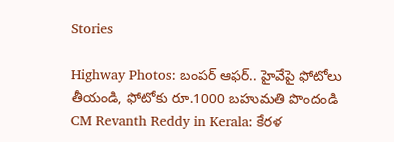Stories

Highway Photos: బంపర్ ఆఫర్.. హైవేపై ఫోటోలు తీయండి, ఫోటోకు రూ.1000 బహుమతి పొందండి
CM Revanth Reddy in Kerala: కేరళ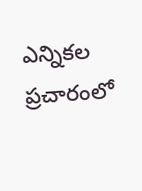ఎన్నికల ప్రచారంలో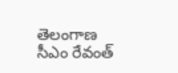తెలంగాణ సీఎం రేవంత్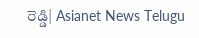రెడ్డి| Asianet News Telugu